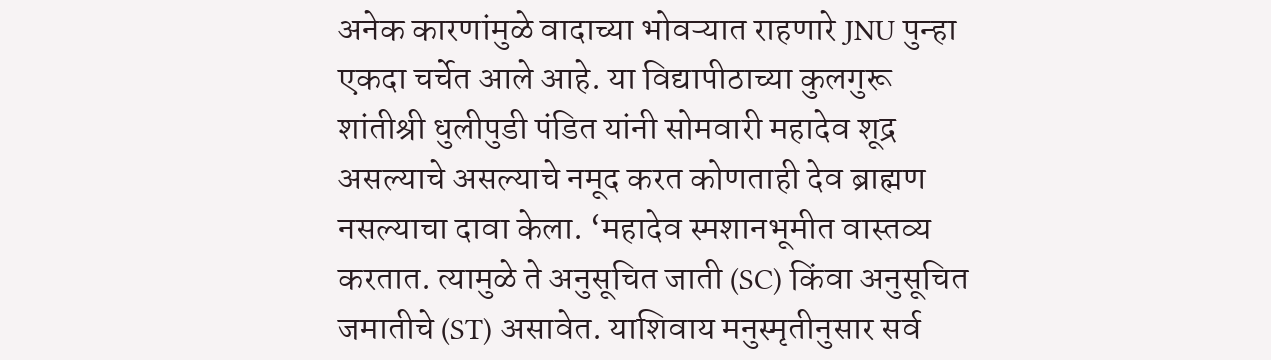अनेक कारणांमुळे वादाच्या भोवऱ्यात राहणारे JNU पुन्हा एकदा चर्चेत आले आहे. या विद्यापीठाच्या कुलगुरू शांतीश्री धुलीपुडी पंडित यांनी सोमवारी महादेव शूद्र असल्याचे असल्याचे नमूद करत कोणताही देव ब्राह्मण नसल्याचा दावा केला. ‘महादेव स्मशानभूमीत वास्तव्य करतात. त्यामुळे ते अनुसूचित जाती (SC) किंवा अनुसूचित जमातीचे (ST) असावेत. याशिवाय मनुस्मृतीनुसार सर्व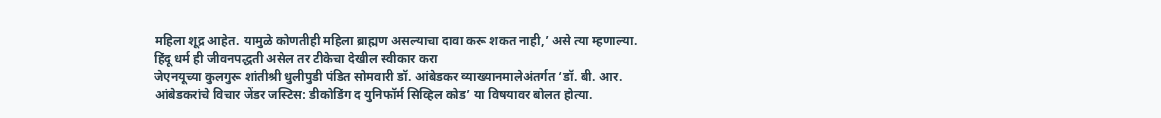महिला शूद्र आहेत. यामुळे कोणतीही महिला ब्राह्मण असल्याचा दावा करू शकत नाही,’ असे त्या म्हणाल्या.
हिंदू धर्म ही जीवनपद्धती असेल तर टीकेचा देखील स्वीकार करा
जेएनयूच्या कुलगुरू शांतीश्री धुलीपुडी पंडित सोमवारी डॉ. आंबेडकर व्याख्यानमालेअंतर्गत ‘डॉ. बी. आर. आंबेडकरांचे विचार जेंडर जस्टिस: डीकोडिंग द युनिफॉर्म सिव्हिल कोड’ या विषयावर बोलत होत्या.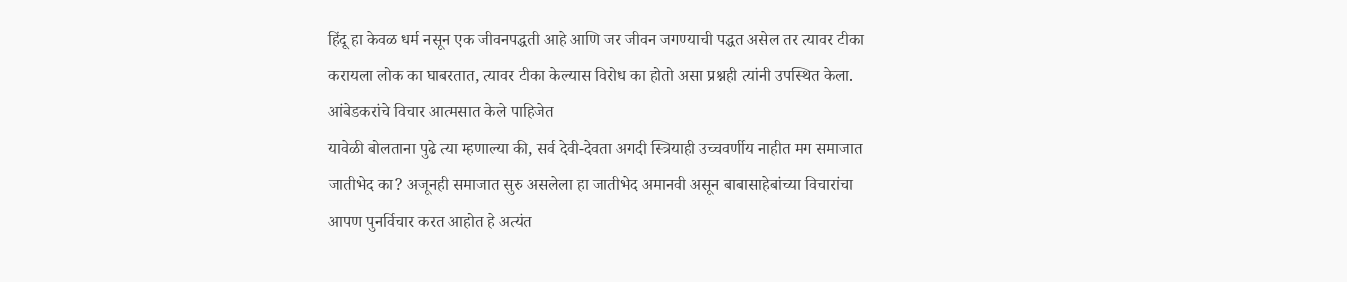हिंदू हा केवळ धर्म नसून एक जीवनपद्धती आहे आणि जर जीवन जगण्याची पद्धत असेल तर त्यावर टीका करायला लोक का घाबरतात, त्यावर टीका केल्यास विरोध का होतो असा प्रश्नही त्यांनी उपस्थित केला.
आंबेडकरांचे विचार आत्मसात केले पाहिजेत
यावेळी बोलताना पुढे त्या म्हणाल्या की, सर्व देवी-देवता अगदी स्त्रियाही उच्चवर्णीय नाहीत मग समाजात जातीभेद का? अजूनही समाजात सुरु असलेला हा जातीभेद अमानवी असून बाबासाहेबांच्या विचारांचा आपण पुनर्विचार करत आहोत हे अत्यंत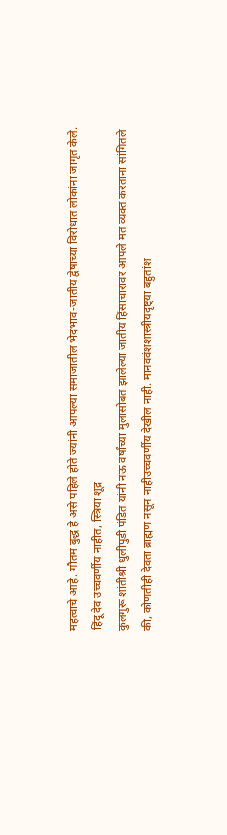महत्वाचे आहे. गौतम बुद्ध हे असे पहिले होते ज्यांनी आपल्या समाजातील भेदभाव-जातीय द्वेषाच्या विरोधात लोकांना जागृत केले.
हिंदू देव उच्चवर्णीय नाहीत, स्त्रिया शूद्र
कुलगुरू शांतीश्री धुलीपुडी पंडित यांनी नऊ वर्षांच्या मुलासोबत झालेल्या जातीय हिंसाचारावर आपले मत व्यक्त करताना सांगितले की, कोणतीही देवता ब्राह्मण नसून नाहीउच्चवर्णीय देखील नाही. मानववंशशास्त्रीयदृष्ट्या बहुतांश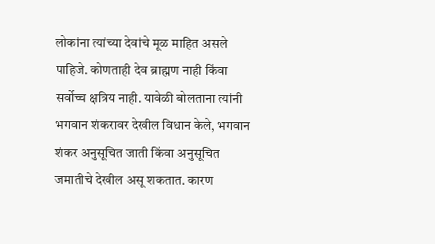लोकांना त्यांच्या देवांचे मूळ माहित असले पाहिजे. कोणताही देव ब्राह्मण नाही किंवा सर्वोच्च क्षत्रिय नाही. यावेळी बोलताना त्यांनी भगवान शंकरावर देखील विधान केले, भगवान शंकर अनुसूचित जाती किंवा अनुसूचित जमातीचे देखील असू शकतात. कारण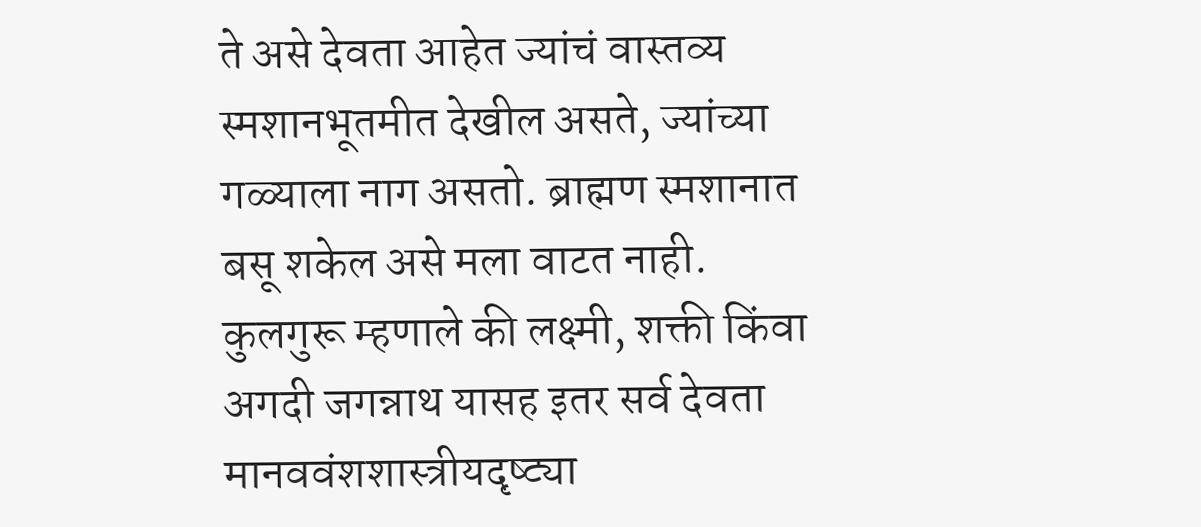ते असे देवता आहेत ज्यांचं वास्तव्य स्मशानभूतमीत देखील असते, ज्यांच्या गळ्याला नाग असतो. ब्राह्मण स्मशानात बसू शकेल असे मला वाटत नाही. कुलगुरू म्हणाले की लक्ष्मी, शक्ती किंवा अगदी जगन्नाथ यासह इतर सर्व देवता मानववंशशास्त्रीयदृष्ट्या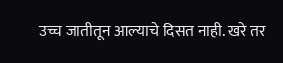उच्च जातीतून आल्याचे दिसत नाही. खरे तर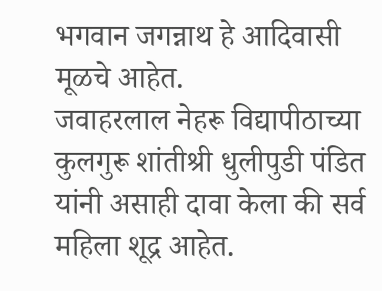भगवान जगन्नाथ हे आदिवासी मूळचे आहेत.
जवाहरलाल नेहरू विद्यापीठाच्या कुलगुरू शांतीश्री धुलीपुडी पंडित यांनी असाही दावा केला की सर्व महिला शूद्र आहेत.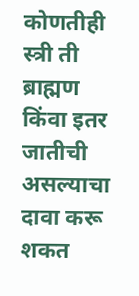कोणतीही स्त्री ती ब्राह्मण किंवा इतर जातीची असल्याचा दावा करू शकत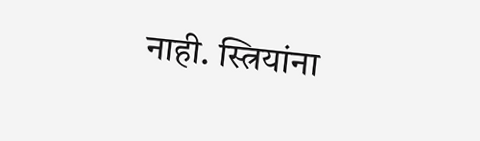नाही. स्त्रियांना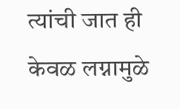त्यांची जात ही केवळ लग्नामुळे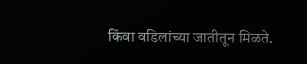किंवा वडिलांच्या जातीतून मिळते.